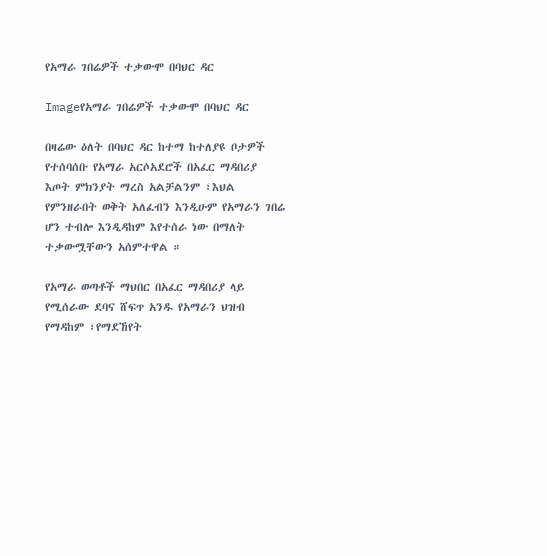የአማራ ገበሬዎች ተቃውሞ በባህር ዳር

Imageየአማራ ገበሬዎች ተቃውሞ በባህር ዳር

በዛሬው ዕለት በባህር ዳር ከተማ ከተለያዩ ቦታዎች የተሰባሰቡ የአማራ አርሶአደሮች በአፈር ማዳበሪያ እጦት ምክንያት ማረስ አልቻልንም ፣እህል የምንዘራበት ወቅት አለፈብን እንዲሁም የአማራን ገበሬ ሆን ተብሎ እንዲዳከም እየተሰራ ነው በማለት ተቃውሟቸውን አሰምተዋል ።

የአማራ ወጣቶች ማህበር በአፈር ማዳበሪያ ላይ የሚሰራው ደባና ሸፍጥ አንዱ የአማራን ህዝብ የማዳከም ፣የማደኸየት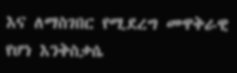እና ለማስገበር የሚደረግ መዋቅራዊ የሆነ እንቅስቃሴ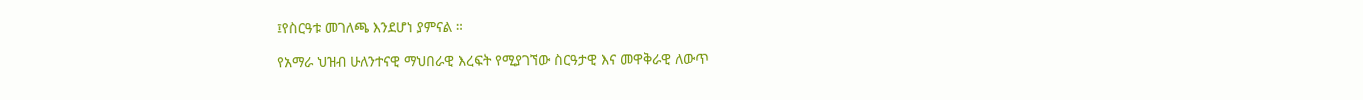፤የስርዓቱ መገለጫ እንደሆነ ያምናል ።

የአማራ ህዝብ ሁለንተናዊ ማህበራዊ እረፍት የሚያገኘው ስርዓታዊ እና መዋቅራዊ ለውጥ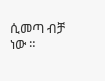ሲመጣ ብቻ ነው ።